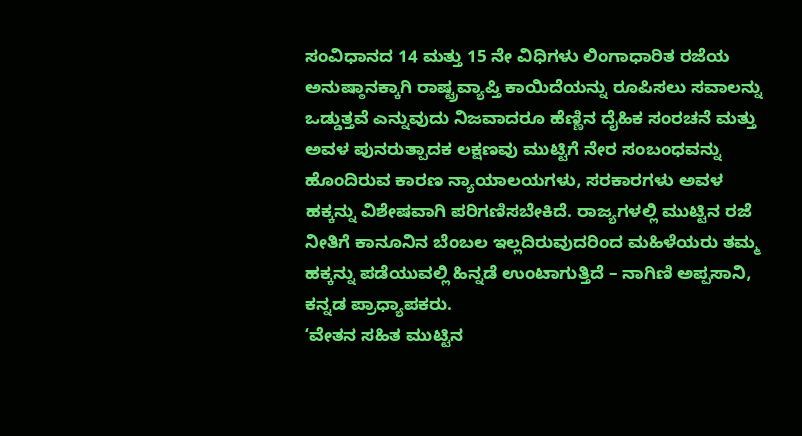ಸಂವಿಧಾನದ 14 ಮತ್ತು 15 ನೇ ವಿಧಿಗಳು ಲಿಂಗಾಧಾರಿತ ರಜೆಯ ಅನುಷ್ಠಾನಕ್ಕಾಗಿ ರಾಷ್ಟ್ರವ್ಯಾಪ್ತಿ ಕಾಯಿದೆಯನ್ನು ರೂಪಿಸಲು ಸವಾಲನ್ನು ಒಡ್ಡುತ್ತವೆ ಎನ್ನುವುದು ನಿಜವಾದರೂ ಹೆಣ್ಣಿನ ದೈಹಿಕ ಸಂರಚನೆ ಮತ್ತು ಅವಳ ಪುನರುತ್ಪಾದಕ ಲಕ್ಷಣವು ಮುಟ್ಟಿಗೆ ನೇರ ಸಂಬಂಧವನ್ನು ಹೊಂದಿರುವ ಕಾರಣ ನ್ಯಾಯಾಲಯಗಳು, ಸರಕಾರಗಳು ಅವಳ ಹಕ್ಕನ್ನು ವಿಶೇಷವಾಗಿ ಪರಿಗಣಿಸಬೇಕಿದೆ. ರಾಜ್ಯಗಳಲ್ಲಿ ಮುಟ್ಟಿನ ರಜೆ ನೀತಿಗೆ ಕಾನೂನಿನ ಬೆಂಬಲ ಇಲ್ಲದಿರುವುದರಿಂದ ಮಹಿಳೆಯರು ತಮ್ಮ ಹಕ್ಕನ್ನು ಪಡೆಯುವಲ್ಲಿ ಹಿನ್ನಡೆ ಉಂಟಾಗುತ್ತಿದೆ – ನಾಗಿಣಿ ಅಪ್ಪಸಾನಿ, ಕನ್ನಡ ಪ್ರಾಧ್ಯಾಪಕರು.
ʻವೇತನ ಸಹಿತ ಮುಟ್ಟಿನ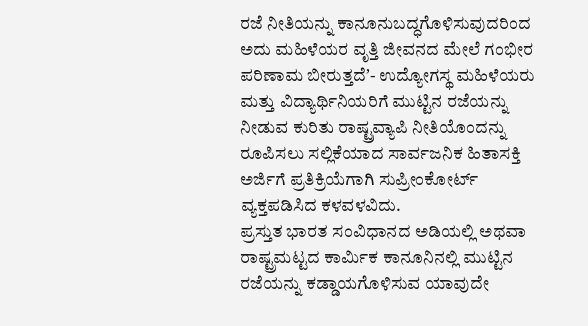ರಜೆ ನೀತಿಯನ್ನು ಕಾನೂನುಬದ್ಧಗೊಳಿಸುವುದರಿಂದ ಅದು ಮಹಿಳೆಯರ ವೃತ್ತಿ ಜೀವನದ ಮೇಲೆ ಗಂಭೀರ ಪರಿಣಾಮ ಬೀರುತ್ತದೆʼ- ಉದ್ಯೋಗಸ್ಥ ಮಹಿಳೆಯರು ಮತ್ತು ವಿದ್ಯಾರ್ಥಿನಿಯರಿಗೆ ಮುಟ್ಟಿನ ರಜೆಯನ್ನು ನೀಡುವ ಕುರಿತು ರಾಷ್ಟ್ರವ್ಯಾಪಿ ನೀತಿಯೊಂದನ್ನು ರೂಪಿಸಲು ಸಲ್ಲಿಕೆಯಾದ ಸಾರ್ವಜನಿಕ ಹಿತಾಸಕ್ತಿ ಅರ್ಜಿಗೆ ಪ್ರತಿಕ್ರಿಯೆಗಾಗಿ ಸುಪ್ರೀಂಕೋರ್ಟ್ ವ್ಯಕ್ತಪಡಿಸಿದ ಕಳವಳವಿದು.
ಪ್ರಸ್ತುತ ಭಾರತ ಸಂವಿಧಾನದ ಅಡಿಯಲ್ಲಿ ಅಥವಾ ರಾಷ್ಟ್ರಮಟ್ಟದ ಕಾರ್ಮಿಕ ಕಾನೂನಿನಲ್ಲಿ ಮುಟ್ಟಿನ ರಜೆಯನ್ನು ಕಡ್ಡಾಯಗೊಳಿಸುವ ಯಾವುದೇ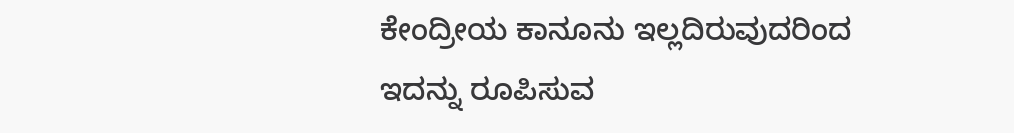ಕೇಂದ್ರೀಯ ಕಾನೂನು ಇಲ್ಲದಿರುವುದರಿಂದ ಇದನ್ನು ರೂಪಿಸುವ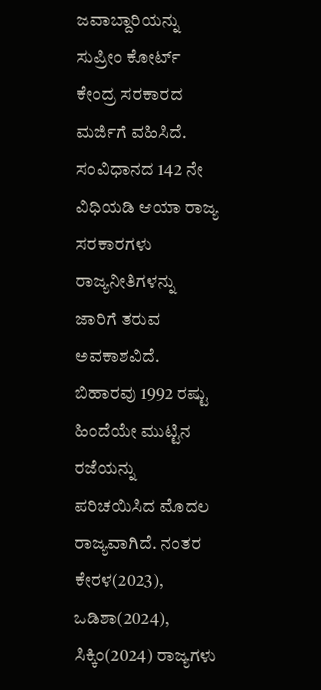ಜವಾಬ್ದಾರಿಯನ್ನು ಸುಪ್ರೀಂ ಕೋರ್ಟ್ ಕೇಂದ್ರ ಸರಕಾರದ ಮರ್ಜಿಗೆ ವಹಿಸಿದೆ. ಸಂವಿಧಾನದ 142 ನೇ ವಿಧಿಯಡಿ ಆಯಾ ರಾಜ್ಯ ಸರಕಾರಗಳು ರಾಜ್ಯನೀತಿಗಳನ್ನು ಜಾರಿಗೆ ತರುವ ಅವಕಾಶವಿದೆ. ಬಿಹಾರವು 1992 ರಷ್ಟು ಹಿಂದೆಯೇ ಮುಟ್ಟಿನ ರಜೆಯನ್ನು ಪರಿಚಯಿಸಿದ ಮೊದಲ ರಾಜ್ಯವಾಗಿದೆ. ನಂತರ ಕೇರಳ(2023), ಒಡಿಶಾ(2024), ಸಿಕ್ಕಿಂ(2024) ರಾಜ್ಯಗಳು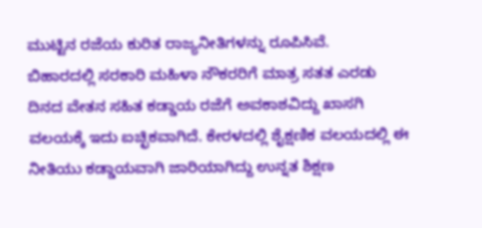ಮುಟ್ಟಿನ ರಜೆಯ ಕುರಿತ ರಾಜ್ಯನೀತಿಗಳನ್ನು ರೂಪಿಸಿವೆ.
ಬಿಹಾರದಲ್ಲಿ ಸರಕಾರಿ ಮಹಿಳಾ ನೌಕರರಿಗೆ ಮಾತ್ರ ಸತತ ಎರಡು ದಿನದ ವೇತನ ಸಹಿತ ಕಡ್ಡಾಯ ರಜೆಗೆ ಅವಕಾಶವಿದ್ದು ಖಾಸಗಿ ವಲಯಕ್ಕೆ ಇದು ಐಚ್ಛಿಕವಾಗಿದೆ. ಕೇರಳದಲ್ಲಿ ಶೈಕ್ಷಣಿಕ ವಲಯದಲ್ಲಿ ಈ ನೀತಿಯು ಕಡ್ಡಾಯವಾಗಿ ಜಾರಿಯಾಗಿದ್ದು ಉನ್ನತ ಶಿಕ್ಷಣ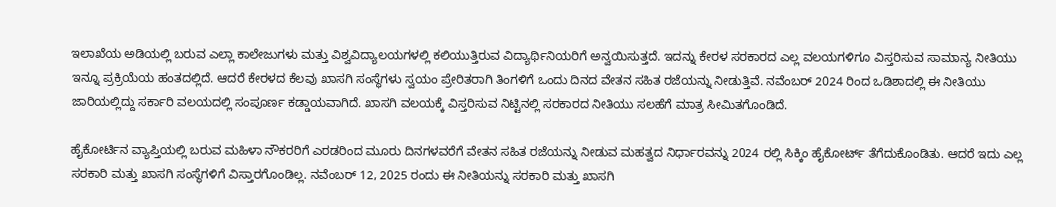ಇಲಾಖೆಯ ಅಡಿಯಲ್ಲಿ ಬರುವ ಎಲ್ಲಾ ಕಾಲೇಜುಗಳು ಮತ್ತು ವಿಶ್ವವಿದ್ಯಾಲಯಗಳಲ್ಲಿ ಕಲಿಯುತ್ತಿರುವ ವಿದ್ಯಾರ್ಥಿನಿಯರಿಗೆ ಅನ್ವಯಿಸುತ್ತದೆ. ಇದನ್ನು ಕೇರಳ ಸರಕಾರದ ಎಲ್ಲ ವಲಯಗಳಿಗೂ ವಿಸ್ತರಿಸುವ ಸಾಮಾನ್ಯ ನೀತಿಯು ಇನ್ನೂ ಪ್ರಕ್ರಿಯೆಯ ಹಂತದಲ್ಲಿದೆ. ಆದರೆ ಕೇರಳದ ಕೆಲವು ಖಾಸಗಿ ಸಂಸ್ಥೆಗಳು ಸ್ವಯಂ ಪ್ರೇರಿತರಾಗಿ ತಿಂಗಳಿಗೆ ಒಂದು ದಿನದ ವೇತನ ಸಹಿತ ರಜೆಯನ್ನು ನೀಡುತ್ತಿವೆ. ನವೆಂಬರ್ 2024 ರಿಂದ ಒಡಿಶಾದಲ್ಲಿ ಈ ನೀತಿಯು ಜಾರಿಯಲ್ಲಿದ್ದು ಸರ್ಕಾರಿ ವಲಯದಲ್ಲಿ ಸಂಪೂರ್ಣ ಕಡ್ಡಾಯವಾಗಿದೆ. ಖಾಸಗಿ ವಲಯಕ್ಕೆ ವಿಸ್ತರಿಸುವ ನಿಟ್ಟಿನಲ್ಲಿ ಸರಕಾರದ ನೀತಿಯು ಸಲಹೆಗೆ ಮಾತ್ರ ಸೀಮಿತಗೊಂಡಿದೆ.

ಹೈಕೋರ್ಟಿನ ವ್ಯಾಪ್ತಿಯಲ್ಲಿ ಬರುವ ಮಹಿಳಾ ನೌಕರರಿಗೆ ಎರಡರಿಂದ ಮೂರು ದಿನಗಳವರೆಗೆ ವೇತನ ಸಹಿತ ರಜೆಯನ್ನು ನೀಡುವ ಮಹತ್ವದ ನಿರ್ಧಾರವನ್ನು 2024 ರಲ್ಲಿ ಸಿಕ್ಕಿಂ ಹೈಕೋರ್ಟ್ ತೆಗೆದುಕೊಂಡಿತು. ಆದರೆ ಇದು ಎಲ್ಲ ಸರಕಾರಿ ಮತ್ತು ಖಾಸಗಿ ಸಂಸ್ಥೆಗಳಿಗೆ ವಿಸ್ತಾರಗೊಂಡಿಲ್ಲ. ನವೆಂಬರ್ 12, 2025 ರಂದು ಈ ನೀತಿಯನ್ನು ಸರಕಾರಿ ಮತ್ತು ಖಾಸಗಿ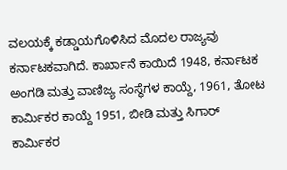ವಲಯಕ್ಕೆ ಕಡ್ಡಾಯಗೊಳಿಸಿದ ಮೊದಲ ರಾಜ್ಯವು ಕರ್ನಾಟಕವಾಗಿದೆ. ಕಾರ್ಖಾನೆ ಕಾಯಿದೆ 1948, ಕರ್ನಾಟಕ ಅಂಗಡಿ ಮತ್ತು ವಾಣಿಜ್ಯ ಸಂಸ್ಥೆಗಳ ಕಾಯ್ದೆ, 1961, ತೋಟ ಕಾರ್ಮಿಕರ ಕಾಯ್ದೆ 1951, ಬೀಡಿ ಮತ್ತು ಸಿಗಾರ್ ಕಾರ್ಮಿಕರ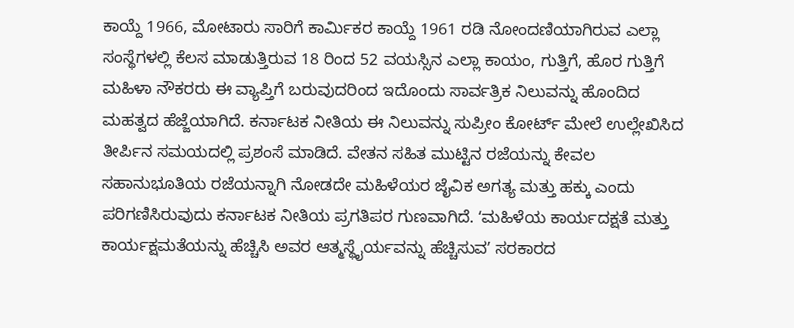ಕಾಯ್ದೆ 1966, ಮೋಟಾರು ಸಾರಿಗೆ ಕಾರ್ಮಿಕರ ಕಾಯ್ದೆ 1961 ರಡಿ ನೋಂದಣಿಯಾಗಿರುವ ಎಲ್ಲಾ ಸಂಸ್ಥೆಗಳಲ್ಲಿ ಕೆಲಸ ಮಾಡುತ್ತಿರುವ 18 ರಿಂದ 52 ವಯಸ್ಸಿನ ಎಲ್ಲಾ ಕಾಯಂ, ಗುತ್ತಿಗೆ, ಹೊರ ಗುತ್ತಿಗೆ ಮಹಿಳಾ ನೌಕರರು ಈ ವ್ಯಾಪ್ತಿಗೆ ಬರುವುದರಿಂದ ಇದೊಂದು ಸಾರ್ವತ್ರಿಕ ನಿಲುವನ್ನು ಹೊಂದಿದ ಮಹತ್ವದ ಹೆಜ್ಜೆಯಾಗಿದೆ. ಕರ್ನಾಟಕ ನೀತಿಯ ಈ ನಿಲುವನ್ನು ಸುಪ್ರೀಂ ಕೋರ್ಟ್ ಮೇಲೆ ಉಲ್ಲೇಖಿಸಿದ ತೀರ್ಪಿನ ಸಮಯದಲ್ಲಿ ಪ್ರಶಂಸೆ ಮಾಡಿದೆ. ವೇತನ ಸಹಿತ ಮುಟ್ಟಿನ ರಜೆಯನ್ನು ಕೇವಲ ಸಹಾನುಭೂತಿಯ ರಜೆಯನ್ನಾಗಿ ನೋಡದೇ ಮಹಿಳೆಯರ ಜೈವಿಕ ಅಗತ್ಯ ಮತ್ತು ಹಕ್ಕು ಎಂದು ಪರಿಗಣಿಸಿರುವುದು ಕರ್ನಾಟಕ ನೀತಿಯ ಪ್ರಗತಿಪರ ಗುಣವಾಗಿದೆ. ʻಮಹಿಳೆಯ ಕಾರ್ಯದಕ್ಷತೆ ಮತ್ತು ಕಾರ್ಯಕ್ಷಮತೆಯನ್ನು ಹೆಚ್ಚಿಸಿ ಅವರ ಆತ್ಮಸ್ಥೈರ್ಯವನ್ನು ಹೆಚ್ಚಿಸುವʼ ಸರಕಾರದ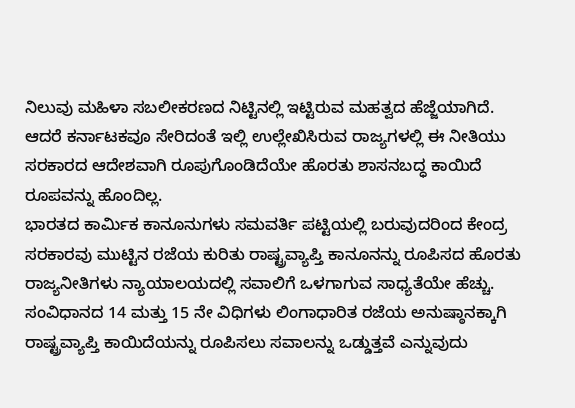ನಿಲುವು ಮಹಿಳಾ ಸಬಲೀಕರಣದ ನಿಟ್ಟಿನಲ್ಲಿ ಇಟ್ಟಿರುವ ಮಹತ್ವದ ಹೆಜ್ಜೆಯಾಗಿದೆ. ಆದರೆ ಕರ್ನಾಟಕವೂ ಸೇರಿದಂತೆ ಇಲ್ಲಿ ಉಲ್ಲೇಖಿಸಿರುವ ರಾಜ್ಯಗಳಲ್ಲಿ ಈ ನೀತಿಯು ಸರಕಾರದ ಆದೇಶವಾಗಿ ರೂಪುಗೊಂಡಿದೆಯೇ ಹೊರತು ಶಾಸನಬದ್ಧ ಕಾಯಿದೆ ರೂಪವನ್ನು ಹೊಂದಿಲ್ಲ.
ಭಾರತದ ಕಾರ್ಮಿಕ ಕಾನೂನುಗಳು ಸಮವರ್ತಿ ಪಟ್ಟಿಯಲ್ಲಿ ಬರುವುದರಿಂದ ಕೇಂದ್ರ ಸರಕಾರವು ಮುಟ್ಟಿನ ರಜೆಯ ಕುರಿತು ರಾಷ್ಟ್ರವ್ಯಾಪ್ತಿ ಕಾನೂನನ್ನು ರೂಪಿಸದ ಹೊರತು ರಾಜ್ಯನೀತಿಗಳು ನ್ಯಾಯಾಲಯದಲ್ಲಿ ಸವಾಲಿಗೆ ಒಳಗಾಗುವ ಸಾಧ್ಯತೆಯೇ ಹೆಚ್ಚು. ಸಂವಿಧಾನದ 14 ಮತ್ತು 15 ನೇ ವಿಧಿಗಳು ಲಿಂಗಾಧಾರಿತ ರಜೆಯ ಅನುಷ್ಠಾನಕ್ಕಾಗಿ ರಾಷ್ಟ್ರವ್ಯಾಪ್ತಿ ಕಾಯಿದೆಯನ್ನು ರೂಪಿಸಲು ಸವಾಲನ್ನು ಒಡ್ಡುತ್ತವೆ ಎನ್ನುವುದು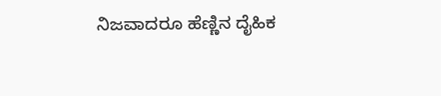ನಿಜವಾದರೂ ಹೆಣ್ಣಿನ ದೈಹಿಕ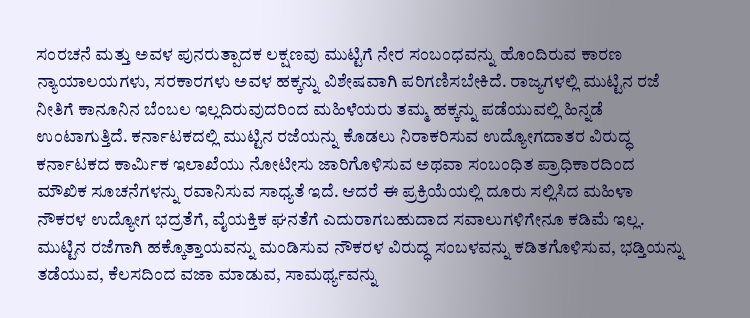ಸಂರಚನೆ ಮತ್ತು ಅವಳ ಪುನರುತ್ಪಾದಕ ಲಕ್ಷಣವು ಮುಟ್ಟಿಗೆ ನೇರ ಸಂಬಂಧವನ್ನು ಹೊಂದಿರುವ ಕಾರಣ ನ್ಯಾಯಾಲಯಗಳು, ಸರಕಾರಗಳು ಅವಳ ಹಕ್ಕನ್ನು ವಿಶೇಷವಾಗಿ ಪರಿಗಣಿಸಬೇಕಿದೆ. ರಾಜ್ಯಗಳಲ್ಲಿ ಮುಟ್ಟಿನ ರಜೆ ನೀತಿಗೆ ಕಾನೂನಿನ ಬೆಂಬಲ ಇಲ್ಲದಿರುವುದರಿಂದ ಮಹಿಳೆಯರು ತಮ್ಮ ಹಕ್ಕನ್ನು ಪಡೆಯುವಲ್ಲಿ ಹಿನ್ನಡೆ ಉಂಟಾಗುತ್ತಿದೆ. ಕರ್ನಾಟಕದಲ್ಲಿ ಮುಟ್ಟಿನ ರಜೆಯನ್ನು ಕೊಡಲು ನಿರಾಕರಿಸುವ ಉದ್ಯೋಗದಾತರ ವಿರುದ್ಧ ಕರ್ನಾಟಕದ ಕಾರ್ಮಿಕ ಇಲಾಖೆಯು ನೋಟೀಸು ಜಾರಿಗೊಳಿಸುವ ಅಥವಾ ಸಂಬಂಧಿತ ಪ್ರಾಧಿಕಾರದಿಂದ ಮೌಖಿಕ ಸೂಚನೆಗಳನ್ನು ರವಾನಿಸುವ ಸಾಧ್ಯತೆ ಇದೆ. ಆದರೆ ಈ ಪ್ರಕ್ರಿಯೆಯಲ್ಲಿ ದೂರು ಸಲ್ಲಿಸಿದ ಮಹಿಳಾ ನೌಕರಳ ಉದ್ಯೋಗ ಭದ್ರತೆಗೆ, ವೈಯಕ್ತಿಕ ಘನತೆಗೆ ಎದುರಾಗಬಹುದಾದ ಸವಾಲುಗಳಿಗೇನೂ ಕಡಿಮೆ ಇಲ್ಲ. ಮುಟ್ಟಿನ ರಜೆಗಾಗಿ ಹಕ್ಕೊತ್ತಾಯವನ್ನು ಮಂಡಿಸುವ ನೌಕರಳ ವಿರುದ್ಧ ಸಂಬಳವನ್ನು ಕಡಿತಗೊಳಿಸುವ, ಭಡ್ತಿಯನ್ನು ತಡೆಯುವ, ಕೆಲಸದಿಂದ ವಜಾ ಮಾಡುವ, ಸಾಮರ್ಥ್ಯವನ್ನು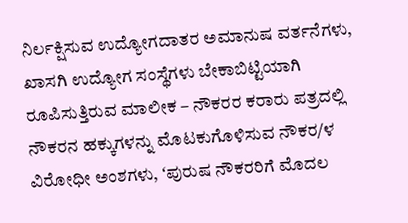ನಿರ್ಲಕ್ಷಿಸುವ ಉದ್ಯೋಗದಾತರ ಅಮಾನುಷ ವರ್ತನೆಗಳು, ಖಾಸಗಿ ಉದ್ಯೋಗ ಸಂಸ್ಥೆಗಳು ಬೇಕಾಬಿಟ್ಟಿಯಾಗಿ ರೂಪಿಸುತ್ತಿರುವ ಮಾಲೀಕ – ನೌಕರರ ಕರಾರು ಪತ್ರದಲ್ಲಿ ನೌಕರನ ಹಕ್ಕುಗಳನ್ನು ಮೊಟಕುಗೊಳಿಸುವ ನೌಕರ/ಳ ವಿರೋಧೀ ಅಂಶಗಳು, ʻಪುರುಷ ನೌಕರರಿಗೆ ಮೊದಲ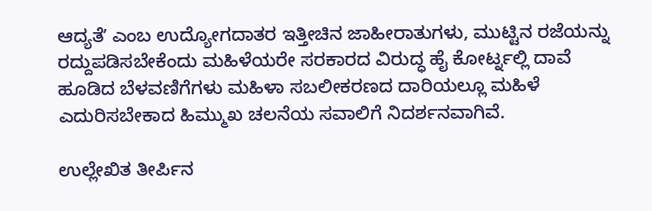ಆದ್ಯತೆʼ ಎಂಬ ಉದ್ಯೋಗದಾತರ ಇತ್ತೀಚಿನ ಜಾಹೀರಾತುಗಳು, ಮುಟ್ಟಿನ ರಜೆಯನ್ನು ರದ್ದುಪಡಿಸಬೇಕೆಂದು ಮಹಿಳೆಯರೇ ಸರಕಾರದ ವಿರುದ್ಧ ಹೈ ಕೋರ್ಟ್ನಲ್ಲಿ ದಾವೆ ಹೂಡಿದ ಬೆಳವಣಿಗೆಗಳು ಮಹಿಳಾ ಸಬಲೀಕರಣದ ದಾರಿಯಲ್ಲೂ ಮಹಿಳೆ ಎದುರಿಸಬೇಕಾದ ಹಿಮ್ಮುಖ ಚಲನೆಯ ಸವಾಲಿಗೆ ನಿದರ್ಶನವಾಗಿವೆ.

ಉಲ್ಲೇಖಿತ ತೀರ್ಪಿನ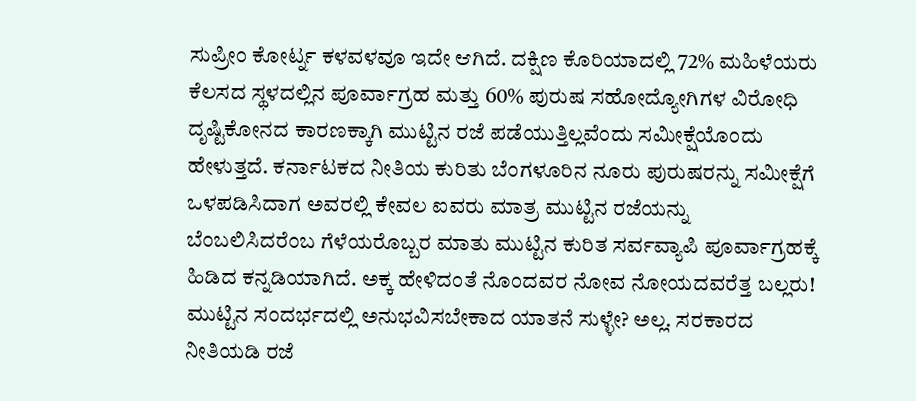ಸುಪ್ರೀಂ ಕೋರ್ಟ್ನ ಕಳವಳವೂ ಇದೇ ಆಗಿದೆ. ದಕ್ಷಿಣ ಕೊರಿಯಾದಲ್ಲಿ 72% ಮಹಿಳೆಯರು ಕೆಲಸದ ಸ್ಥಳದಲ್ಲಿನ ಪೂರ್ವಾಗ್ರಹ ಮತ್ತು 60% ಪುರುಷ ಸಹೋದ್ಯೋಗಿಗಳ ವಿರೋಧಿ ದೃಷ್ಟಿಕೋನದ ಕಾರಣಕ್ಕಾಗಿ ಮುಟ್ಟಿನ ರಜೆ ಪಡೆಯುತ್ತಿಲ್ಲವೆಂದು ಸಮೀಕ್ಷೆಯೊಂದು ಹೇಳುತ್ತದೆ. ಕರ್ನಾಟಕದ ನೀತಿಯ ಕುರಿತು ಬೆಂಗಳೂರಿನ ನೂರು ಪುರುಷರನ್ನು ಸಮೀಕ್ಷೆಗೆ ಒಳಪಡಿಸಿದಾಗ ಅವರಲ್ಲಿ ಕೇವಲ ಐವರು ಮಾತ್ರ ಮುಟ್ಟಿನ ರಜೆಯನ್ನು ಬೆಂಬಲಿಸಿದರೆಂಬ ಗೆಳೆಯರೊಬ್ಬರ ಮಾತು ಮುಟ್ಟಿನ ಕುರಿತ ಸರ್ವವ್ಯಾಪಿ ಪೂರ್ವಾಗ್ರಹಕ್ಕೆ ಹಿಡಿದ ಕನ್ನಡಿಯಾಗಿದೆ. ಅಕ್ಕ ಹೇಳಿದಂತೆ ನೊಂದವರ ನೋವ ನೋಯದವರೆತ್ತ ಬಲ್ಲರು! ಮುಟ್ಟಿನ ಸಂದರ್ಭದಲ್ಲಿ ಅನುಭವಿಸಬೇಕಾದ ಯಾತನೆ ಸುಳ್ಳೇ? ಅಲ್ಲ. ಸರಕಾರದ ನೀತಿಯಡಿ ರಜೆ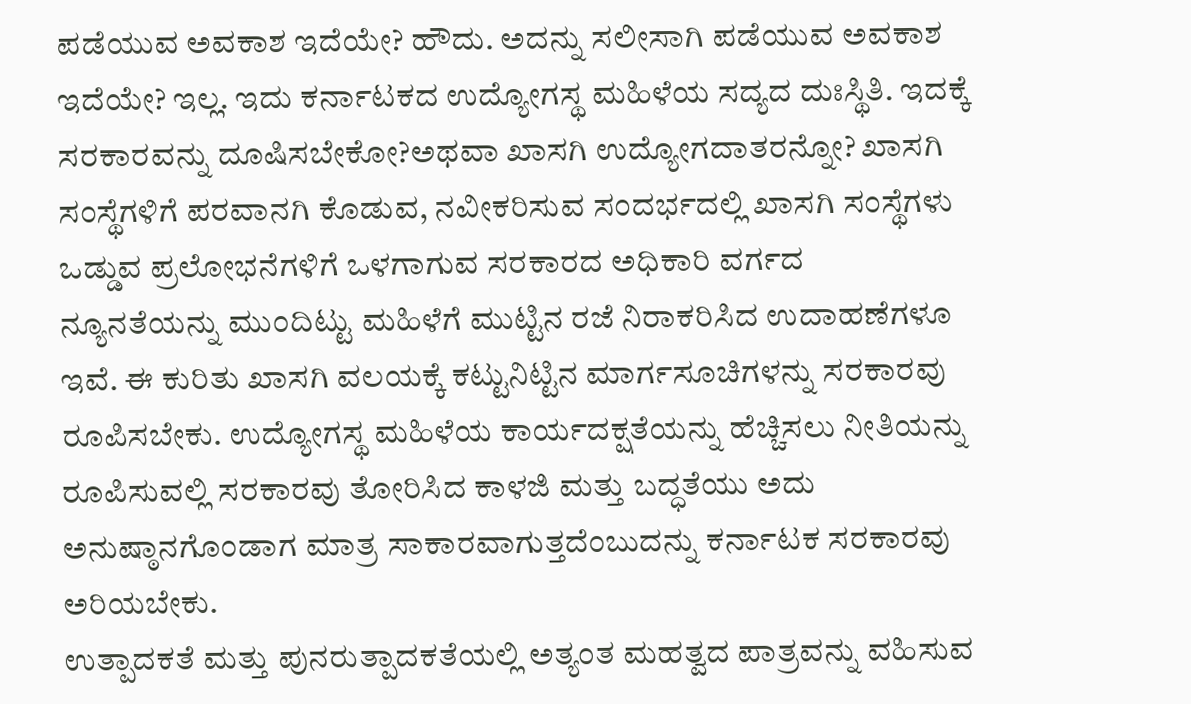ಪಡೆಯುವ ಅವಕಾಶ ಇದೆಯೇ? ಹೌದು. ಅದನ್ನು ಸಲೀಸಾಗಿ ಪಡೆಯುವ ಅವಕಾಶ ಇದೆಯೇ? ಇಲ್ಲ. ಇದು ಕರ್ನಾಟಕದ ಉದ್ಯೋಗಸ್ಥ ಮಹಿಳೆಯ ಸದ್ಯದ ದುಃಸ್ಥಿತಿ. ಇದಕ್ಕೆ ಸರಕಾರವನ್ನು ದೂಷಿಸಬೇಕೋ?ಅಥವಾ ಖಾಸಗಿ ಉದ್ಯೋಗದಾತರನ್ನೋ? ಖಾಸಗಿ ಸಂಸ್ಥೆಗಳಿಗೆ ಪರವಾನಗಿ ಕೊಡುವ, ನವೀಕರಿಸುವ ಸಂದರ್ಭದಲ್ಲಿ ಖಾಸಗಿ ಸಂಸ್ಥೆಗಳು ಒಡ್ಡುವ ಪ್ರಲೋಭನೆಗಳಿಗೆ ಒಳಗಾಗುವ ಸರಕಾರದ ಅಧಿಕಾರಿ ವರ್ಗದ ನ್ಯೂನತೆಯನ್ನು ಮುಂದಿಟ್ಟು ಮಹಿಳೆಗೆ ಮುಟ್ಟಿನ ರಜೆ ನಿರಾಕರಿಸಿದ ಉದಾಹಣೆಗಳೂ ಇವೆ. ಈ ಕುರಿತು ಖಾಸಗಿ ವಲಯಕ್ಕೆ ಕಟ್ಟುನಿಟ್ಟಿನ ಮಾರ್ಗಸೂಚಿಗಳನ್ನು ಸರಕಾರವು ರೂಪಿಸಬೇಕು. ಉದ್ಯೋಗಸ್ಥ ಮಹಿಳೆಯ ಕಾರ್ಯದಕ್ಷತೆಯನ್ನು ಹೆಚ್ಚಿಸಲು ನೀತಿಯನ್ನು ರೂಪಿಸುವಲ್ಲಿ ಸರಕಾರವು ತೋರಿಸಿದ ಕಾಳಜಿ ಮತ್ತು ಬದ್ಧತೆಯು ಅದು ಅನುಷ್ಠಾನಗೊಂಡಾಗ ಮಾತ್ರ ಸಾಕಾರವಾಗುತ್ತದೆಂಬುದನ್ನು ಕರ್ನಾಟಕ ಸರಕಾರವು ಅರಿಯಬೇಕು.
ಉತ್ಪಾದಕತೆ ಮತ್ತು ಪುನರುತ್ಪಾದಕತೆಯಲ್ಲಿ ಅತ್ಯಂತ ಮಹತ್ವದ ಪಾತ್ರವನ್ನು ವಹಿಸುವ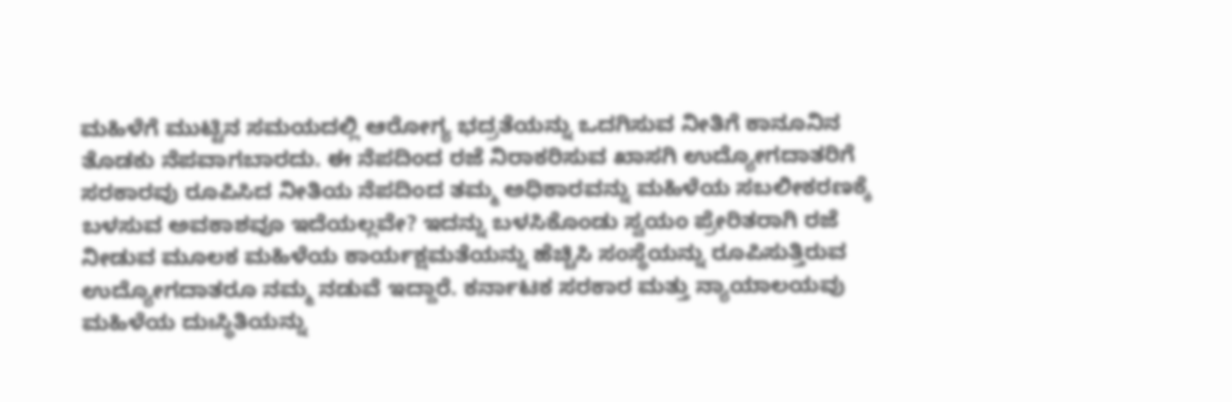ಮಹಿಳೆಗೆ ಮುಟ್ಟಿನ ಸಮಯದಲ್ಲಿ ಆರೋಗ್ಯ ಭದ್ರತೆಯನ್ನು ಒದಗಿಸುವ ನೀತಿಗೆ ಕಾನೂನಿನ ತೊಡಕು ನೆಪವಾಗಬಾರದು. ಈ ನೆಪದಿಂದ ರಜೆ ನಿರಾಕರಿಸುವ ಖಾಸಗಿ ಉದ್ಯೋಗದಾತರಿಗೆ ಸರಕಾರವು ರೂಪಿಸಿದ ನೀತಿಯ ನೆಪದಿಂದ ತಮ್ಮ ಅಧಿಕಾರವನ್ನು ಮಹಿಳೆಯ ಸಬಲೀಕರಣಕ್ಕೆ ಬಳಸುವ ಅವಕಾಶವೂ ಇದೆಯಲ್ಲವೇ? ಇದನ್ನು ಬಳಸಿಕೊಂಡು ಸ್ವಯಂ ಪ್ರೇರಿತರಾಗಿ ರಜೆ ನೀಡುವ ಮೂಲಕ ಮಹಿಳೆಯ ಕಾರ್ಯಕ್ಷಮತೆಯನ್ನು ಹೆಚ್ಚಿಸಿ ಸಂಸ್ಥೆಯನ್ನು ರೂಪಿಸುತ್ತಿರುವ ಉದ್ಯೋಗದಾತರೂ ನಮ್ಮ ನಡುವೆ ಇದ್ದಾರೆ. ಕರ್ನಾಟಕ ಸರಕಾರ ಮತ್ತು ನ್ಯಾಯಾಲಯವು ಮಹಿಳೆಯ ದುಃಸ್ಥಿತಿಯನ್ನು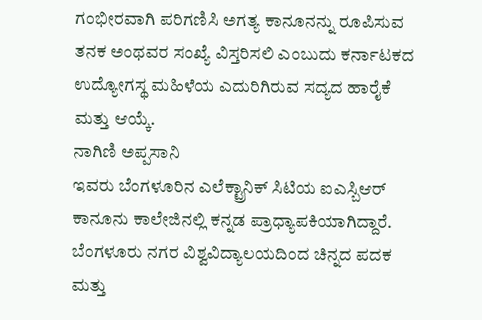ಗಂಭೀರವಾಗಿ ಪರಿಗಣಿಸಿ ಅಗತ್ಯ ಕಾನೂನನ್ನು ರೂಪಿಸುವ ತನಕ ಅಂಥವರ ಸಂಖ್ಯೆ ವಿಸ್ತರಿಸಲಿ ಎಂಬುದು ಕರ್ನಾಟಕದ ಉದ್ಯೋಗಸ್ಥ ಮಹಿಳೆಯ ಎದುರಿಗಿರುವ ಸದ್ಯದ ಹಾರೈಕೆ ಮತ್ತು ಆಯ್ಕೆ.
ನಾಗಿಣಿ ಅಪ್ಪಸಾನಿ
ಇವರು ಬೆಂಗಳೂರಿನ ಎಲೆಕ್ಟ್ರಾನಿಕ್ ಸಿಟಿಯ ಐಎಸ್ಬಿಆರ್ ಕಾನೂನು ಕಾಲೇಜಿನಲ್ಲಿ ಕನ್ನಡ ಪ್ರಾಧ್ಯಾಪಕಿಯಾಗಿದ್ದಾರೆ. ಬೆಂಗಳೂರು ನಗರ ವಿಶ್ವವಿದ್ಯಾಲಯದಿಂದ ಚಿನ್ನದ ಪದಕ ಮತ್ತು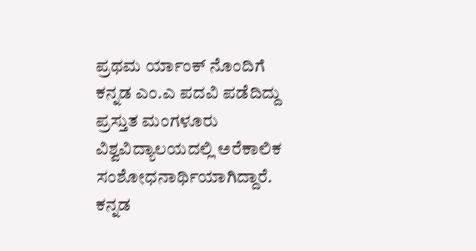ಪ್ರಥಮ ರ್ಯಾಂಕ್ ನೊಂದಿಗೆ ಕನ್ನಡ ಎಂ.ಎ ಪದವಿ ಪಡೆದಿದ್ದು ಪ್ರಸ್ತುತ ಮಂಗಳೂರು ವಿಶ್ವವಿದ್ಯಾಲಯದಲ್ಲಿ ಅರೆಕಾಲಿಕ ಸಂಶೋಧನಾರ್ಥಿಯಾಗಿದ್ದಾರೆ. ಕನ್ನಡ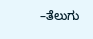–ತೆಲುಗು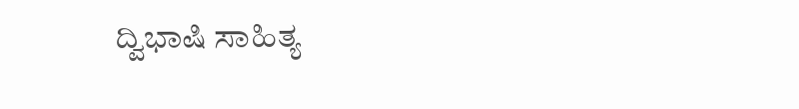ದ್ವಿಭಾಷಿ ಸಾಹಿತ್ಯ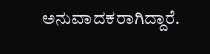ಅನುವಾದಕರಾಗಿದ್ದಾರೆ.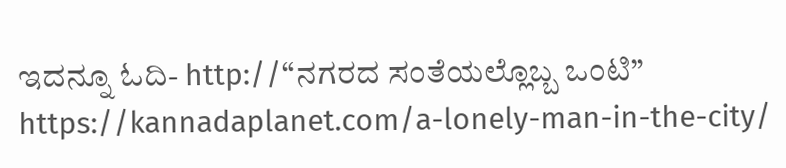ಇದನ್ನೂ ಓದಿ- http://“ನಗರದ ಸಂತೆಯಲ್ಲೊಬ್ಬ ಒಂಟಿ” https://kannadaplanet.com/a-lonely-man-in-the-city/